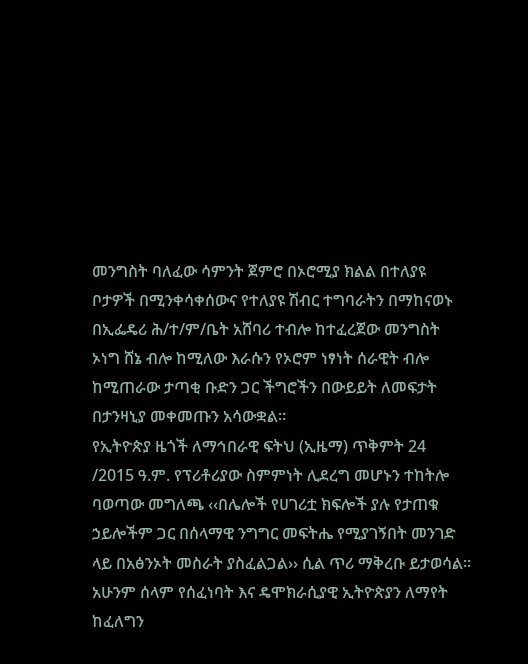መንግስት ባለፈው ሳምንት ጀምሮ በኦሮሚያ ክልል በተለያዩ ቦታዎች በሚንቀሳቀሰውና የተለያዩ ሽብር ተግባራትን በማከናወኑ በኢፌዴሪ ሕ/ተ/ም/ቤት አሸባሪ ተብሎ ከተፈረጀው መንግስት ኦነግ ሸኔ ብሎ ከሚለው እራሱን የኦሮም ነፃነት ሰራዊት ብሎ ከሚጠራው ታጣቂ ቡድን ጋር ችግሮችን በውይይት ለመፍታት በታንዛኒያ መቀመጡን አሳውቋል።
የኢትዮጵያ ዜጎች ለማኅበራዊ ፍትህ (ኢዜማ) ጥቅምት 24 /2015 ዓ.ም. የፕሪቶሪያው ስምምነት ሊደረግ መሆኑን ተከትሎ ባወጣው መግለጫ ‹‹በሌሎች የሀገሪቷ ክፍሎች ያሉ የታጠቁ ኃይሎችም ጋር በሰላማዊ ንግግር መፍትሔ የሚያገኝበት መንገድ ላይ በአፅንኦት መስራት ያስፈልጋል›› ሲል ጥሪ ማቅረቡ ይታወሳል፡፡
አሁንም ሰላም የሰፈነባት እና ዴሞክራሲያዊ ኢትዮጵያን ለማየት ከፈለግን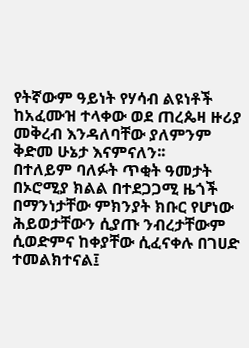የትኛውም ዓይነት የሃሳብ ልዩነቶች ከአፈሙዝ ተላቀው ወደ ጠረጴዛ ዙሪያ መቅረብ እንዳለባቸው ያለምንም ቅድመ ሁኔታ እናምናለን፡፡
በተለይም ባለፉት ጥቂት ዓመታት በኦሮሚያ ክልል በተደጋጋሚ ዜጎች በማንነታቸው ምክንያት ክቡር የሆነው ሕይወታቸውን ሲያጡ ንብረታቸውም ሲወድምና ከቀያቸው ሲፈናቀሉ በገሀድ ተመልክተናል፤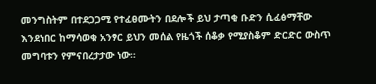መንግስትም በተደጋጋሚ የተፈፀሙትን በደሎች ይህ ታጣቂ ቡድን ሲፈፅማቸው እንደነበር ከማሳወቁ አንፃር ይህን መሰል የዜጎች ሰቆቃ የሚያስቆም ድርድር ውስጥ መግባቱን የምናበረታታው ነው።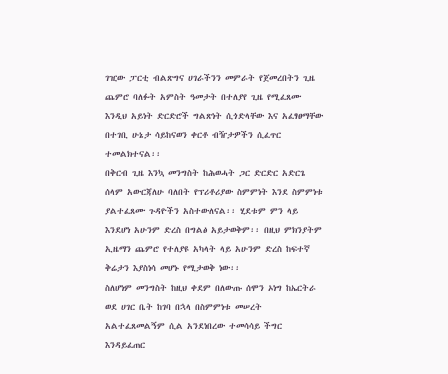ገዢው ፓርቲ ብልጽግና ሀገራችንን መምራት የጀመረበትን ጊዜ ጨምሮ ባለፉት አምስት ዓመታት በተለያየ ጊዜ የሚፈጸሙ እንዲህ አይነት ድርድሮች ግልጽነት ሲጎድላቸው እና አፈፃፀማቸው በተገቢ ሁኔታ ሳይከናወን ቀርቶ ብዥታዎችን ሲፈጥር ተመልክተናል፡፡
በቅርብ ጊዜ እንኳ መንግስት ከሕወሓት ጋር ድርድር አድርጌ ሰላም አውርጃለሁ ባለበት የፕሪቶሪያው ስምምነት እንደ ስምምነቱ ያልተፈጸሙ ጉዳዮችን አስተውለናል፡፡ ሂደቱም ምን ላይ እንደሆነ አሁንም ድረስ በግልፅ አይታወቅም፡፡ በዚህ ምክንያትም ኢዜማን ጨምሮ የተለያዩ አካላት ላይ አሁንም ድረስ ከፍተኛ ቅሬታን እያስነሳ መሆኑ የሚታወቅ ነው፡፡
ስለሆነም መንግስት ከዚህ ቀደም በለውጡ ሰሞን ኦነግ ከኤርትራ ወደ ሀገር ቤት ከገባ በኋላ በስምምነቱ መሠረት አልተፈጸመልኝም ሲል አንደነበረው ተመሳሳይ ችግር እንዳይፈጠር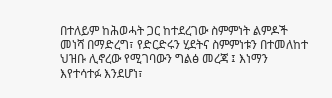በተለይም ከሕወሓት ጋር ከተደረገው ስምምነት ልምዶች መነሻ በማድረግ፣ የድርድሩን ሂደትና ስምምነቱን በተመለከተ ህዝቡ ሊኖረው የሚገባውን ግልፅ መረጃ ፤ እነማን እየተሳተፉ እንደሆነ፣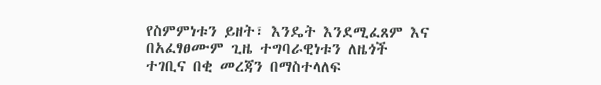የስምምነቱን ይዘት፣ እንዴት እንደሚፈጸም እና በአፈፃፀሙም ጊዜ ተግባራዊነቱን ለዜጎች ተገቢና በቂ መረጃን በማስተላለፍ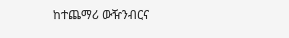ከተጨማሪ ውዥንብርና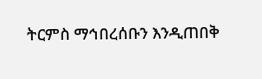ትርምስ ማኅበረሰቡን እንዲጠበቅ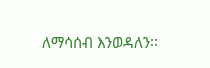ለማሳሰብ እንወዳለን፡፡